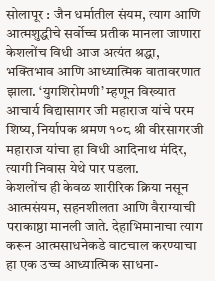सोलापूर : जैन धर्मातील संयम, त्याग आणि आत्मशुद्धीचे सर्वोच्च प्रतीक मानला जाणारा केशलोंच विधी आज अत्यंत श्रद्धा, भक्तिभाव आणि आध्यात्मिक वातावरणात झाला. ‘युगशिरोमणी’ म्हणून विख्यात आचार्य विद्यासागर जी महाराज यांचे परम शिष्य, निर्यापक श्रमण १०८ श्री वीरसागरजी महाराज यांचा हा विधी आदिनाथ मंदिर, त्यागी निवास येथे पार पडला.
केशलोंच ही केवळ शारीरिक क्रिया नसून आत्मसंयम, सहनशीलता आणि वैराग्याची पराकाष्ठा मानली जाते. देहाभिमानाचा त्याग करून आत्मसाधनेकडे वाटचाल करण्याचा हा एक उच्च आध्यात्मिक साधना-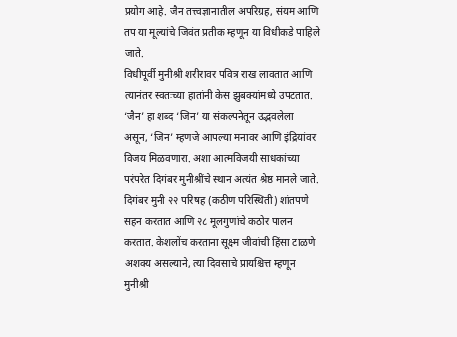प्रयोग आहे. जैन तत्त्वज्ञानातील अपरिग्रह, संयम आणि तप या मूल्यांचे जिवंत प्रतीक म्हणून या विधीकडे पाहिले जाते.
विधीपूर्वी मुनीश्री शरीरावर पवित्र राख लावतात आणि त्यानंतर स्वतःच्या हातांनी केस झुबक्यांमध्ये उपटतात. ‘जैन’ हा शब्द ‘जिन’ या संकल्पनेतून उद्भवलेला असून, ‘जिन’ म्हणजे आपल्या मनावर आणि इंद्रियांवर विजय मिळवणारा. अशा आत्मविजयी साधकांच्या परंपरेत दिगंबर मुनीश्रींचे स्थान अत्यंत श्रेष्ठ मानले जाते.
दिगंबर मुनी २२ परिषह (कठीण परिस्थिती) शांतपणे सहन करतात आणि २८ मूलगुणांचे कठोर पालन करतात. केशलोंच करताना सूक्ष्म जीवांची हिंसा टाळणे अशक्य असल्याने, त्या दिवसाचे प्रायश्चित्त म्हणून मुनीश्री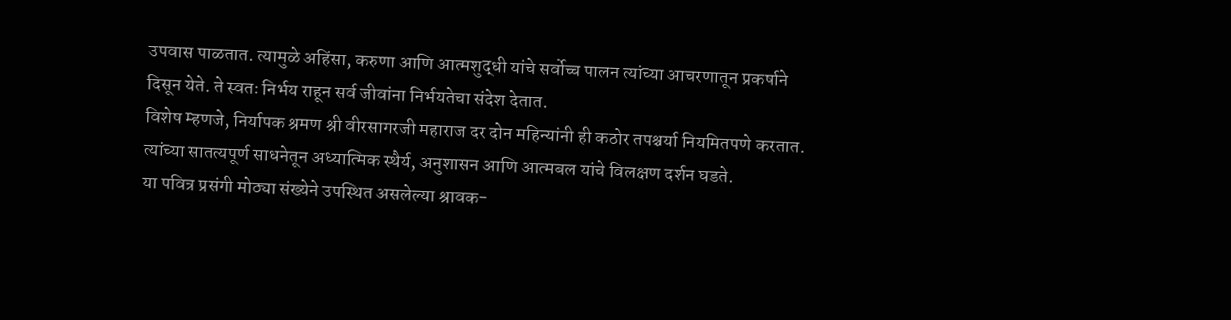उपवास पाळतात. त्यामुळे अहिंसा, करुणा आणि आत्मशुद्धी यांचे सर्वोच्च पालन त्यांच्या आचरणातून प्रकर्षाने दिसून येते. ते स्वतः निर्भय राहून सर्व जीवांना निर्भयतेचा संदेश देतात.
विशेष म्हणजे, निर्यापक श्रमण श्री वीरसागरजी महाराज दर दोन महिन्यांनी ही कठोर तपश्चर्या नियमितपणे करतात. त्यांच्या सातत्यपूर्ण साधनेतून अध्यात्मिक स्थैर्य, अनुशासन आणि आत्मबल यांचे विलक्षण दर्शन घडते.
या पवित्र प्रसंगी मोठ्या संख्येने उपस्थित असलेल्या श्रावक-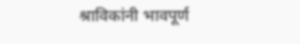श्राविकांनी भावपूर्ण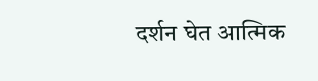दर्शन घेत आत्मिक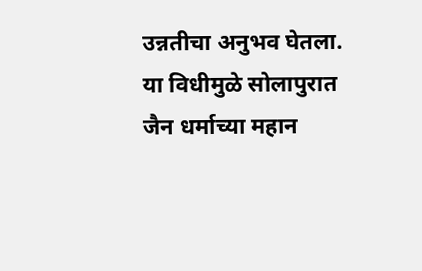उन्नतीचा अनुभव घेतला. या विधीमुळे सोलापुरात जैन धर्माच्या महान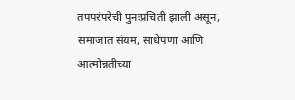तपपरंपरेची पुनःप्रचिती झाली असून, समाजात संयम, साधेपणा आणि आत्मोन्नतीच्या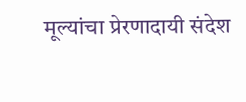मूल्यांचा प्रेरणादायी संदेश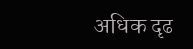अधिक दृढ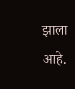झाला आहे.